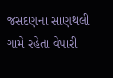જસદણના સાણથલી ગામે રહેતા વેપારી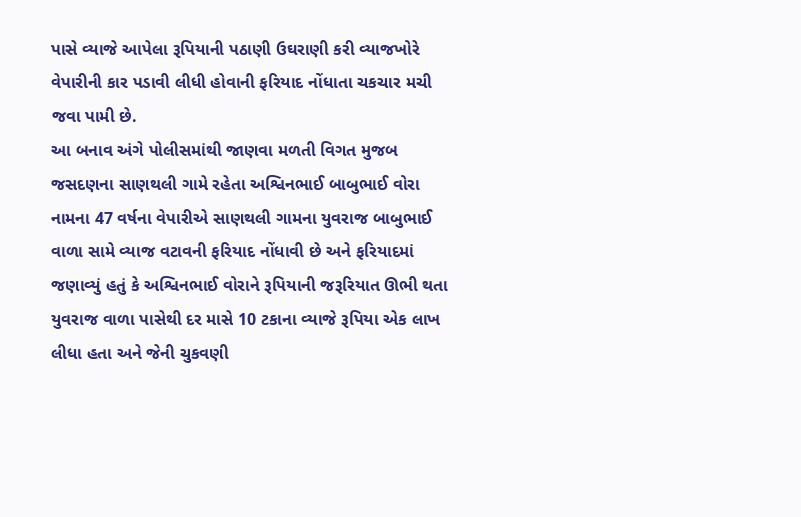પાસે વ્યાજે આપેલા રૂપિયાની પઠાણી ઉઘરાણી કરી વ્યાજખોરે વેપારીની કાર પડાવી લીધી હોવાની ફરિયાદ નોંધાતા ચકચાર મચી જવા પામી છે.
આ બનાવ અંગે પોલીસમાંથી જાણવા મળતી વિગત મુજબ જસદણના સાણથલી ગામે રહેતા અશ્વિનભાઈ બાબુભાઈ વોરા નામના 47 વર્ષના વેપારીએ સાણથલી ગામના યુવરાજ બાબુભાઈ વાળા સામે વ્યાજ વટાવની ફરિયાદ નોંધાવી છે અને ફરિયાદમાં જણાવ્યું હતું કે અશ્વિનભાઈ વોરાને રૂપિયાની જરૂરિયાત ઊભી થતા યુવરાજ વાળા પાસેથી દર માસે 10 ટકાના વ્યાજે રૂપિયા એક લાખ લીધા હતા અને જેની ચુકવણી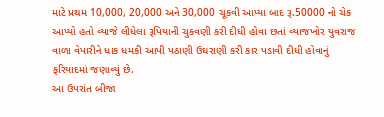માટે પ્રથમ 10,000, 20,000 અને 30,000 ચૂકવી આપ્યા બાદ રૂ.50000 નો ચેક આપ્યો હતો વ્યાજે લીધેલા રૂપિયાની ચુકવણી કરી દીધી હોવા છતાં વ્યાજખોર યુવરાજ વાળા વેપારીને ધાક ધમકી આપી પઠાણી ઉઘરાણી કરી કાર પડાવી દીધી હોવાનું ફરિયાદમાં જણાવ્યું છે.
આ ઉપરાંત બીજા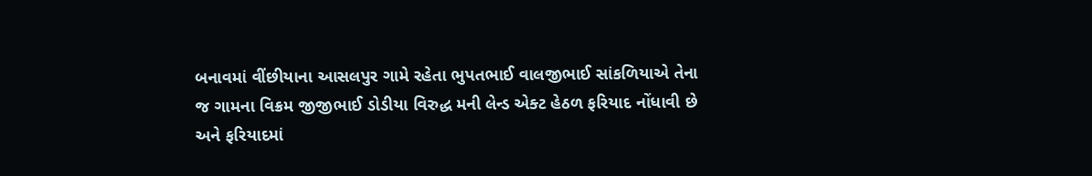બનાવમાં વીંછીયાના આસલપુર ગામે રહેતા ભુપતભાઈ વાલજીભાઈ સાંકળિયાએ તેના જ ગામના વિક્રમ જીજીભાઈ ડોડીયા વિરુદ્ધ મની લેન્ડ એક્ટ હેઠળ ફરિયાદ નોંધાવી છે અને ફરિયાદમાં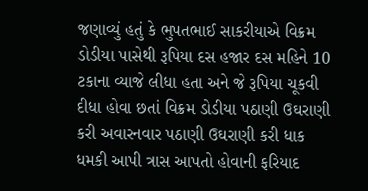જણાવ્યું હતું કે ભુપતભાઈ સાકરીયાએ વિક્રમ ડોડીયા પાસેથી રૂપિયા દસ હજાર દસ મહિને 10 ટકાના વ્યાજે લીધા હતા અને જે રૂપિયા ચૂકવી દીધા હોવા છતાં વિક્રમ ડોડીયા પઠાણી ઉઘરાણી કરી અવારનવાર પઠાણી ઉઘરાણી કરી ધાક ધમકી આપી ત્રાસ આપતો હોવાની ફરિયાદ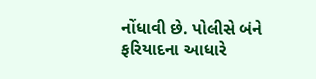નોંધાવી છે. પોલીસે બંને ફરિયાદના આધારે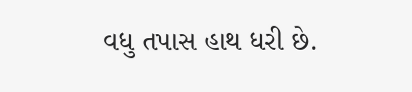વધુ તપાસ હાથ ધરી છે.